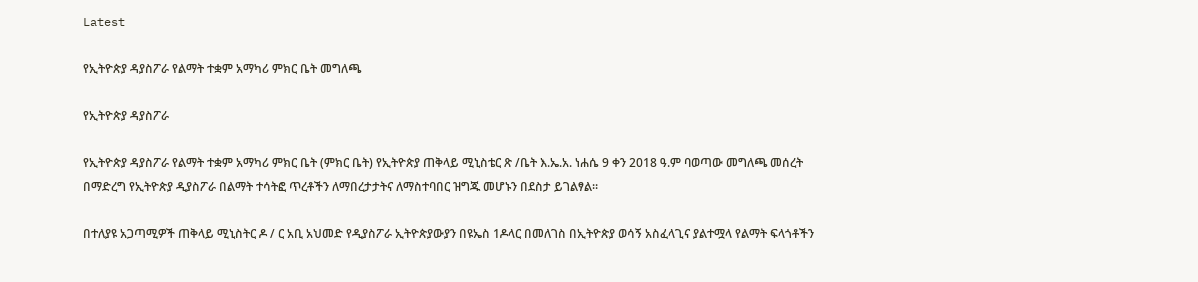Latest

የኢትዮጵያ ዳያስፖራ የልማት ተቋም አማካሪ ምክር ቤት መግለጫ

የኢትዮጵያ ዳያስፖራ

የኢትዮጵያ ዳያስፖራ የልማት ተቋም አማካሪ ምክር ቤት (ምክር ቤት) የኢትዮጵያ ጠቅላይ ሚኒስቴር ጽ /ቤት እ.ኤ.አ. ነሐሴ 9 ቀን 2018 ዓ.ም ባወጣው መግለጫ መሰረት በማድረግ የኢትዮጵያ ዲያስፖራ በልማት ተሳትፎ ጥረቶችን ለማበረታታትና ለማስተባበር ዝግጁ መሆኑን በደስታ ይገልፃል።

በተለያዩ አጋጣሚዎች ጠቅላይ ሚኒስትር ዶ / ር አቢ አህመድ የዲያስፖራ ኢትዮጵያውያን በዩኤስ 1ዶላር በመለገስ በኢትዮጵያ ወሳኝ አስፈላጊና ያልተሟላ የልማት ፍላጎቶችን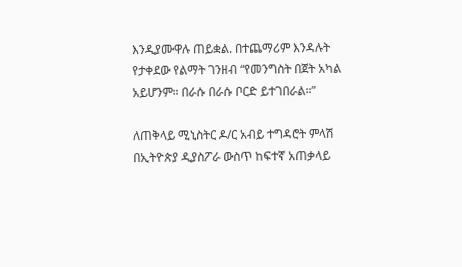እንዲያሙዋሉ ጠይቋል. በተጨማሪም እንዳሉት የታቀደው የልማት ገንዘብ “የመንግስት በጀት አካል አይሆንም። በራሱ በራሱ ቦርድ ይተገበራል።”

ለጠቅላይ ሚኒስትር ዶ/ር አብይ ተግዳሮት ምላሽ በኢትዮጵያ ዲያስፖራ ውስጥ ከፍተኛ አጠቃላይ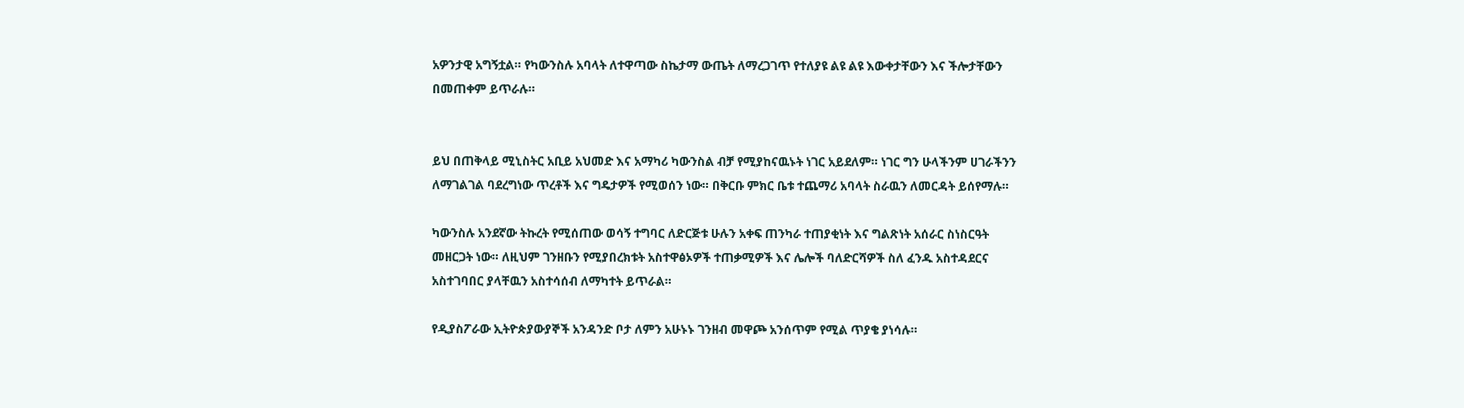አዎንታዊ አግኝቷል። የካውንስሉ አባላት ለተዋጣው ስኬታማ ውጤት ለማረጋገጥ የተለያዩ ልዩ ልዩ እውቀታቸውን እና ችሎታቸውን በመጠቀም ይጥራሉ።


ይህ በጠቅላይ ሚኒስትር አቢይ አህመድ እና አማካሪ ካውንስል ብቻ የሚያከናዉኑት ነገር አይደለም። ነገር ግን ሁላችንም ሀገራችንን ለማገልገል ባደረግነው ጥረቶች እና ግዴታዎች የሚወሰን ነው። በቅርቡ ምክር ቤቱ ተጨማሪ አባላት ስራዉን ለመርዳት ይሰየማሉ።

ካውንስሉ አንደኛው ትኩረት የሚሰጠው ወሳኝ ተግባር ለድርጅቱ ሁሉን አቀፍ ጠንካራ ተጠያቂነት እና ግልጽነት አሰራር ስነስርዓት መዘርጋት ነው። ለዚህም ገንዘቡን የሚያበረክቱት አስተዋፅኦዎች ተጠቃሚዎች እና ሌሎች ባለድርሻዎች ስለ ፈንዱ አስተዳደርና አስተገባበር ያላቸዉን አስተሳሰብ ለማካተት ይጥራል።

የዲያስፖራው ኢትዮጵያውያኞች አንዳንድ ቦታ ለምን አሁኑኑ ገንዘብ መዋጮ አንሰጥም የሚል ጥያቄ ያነሳሉ።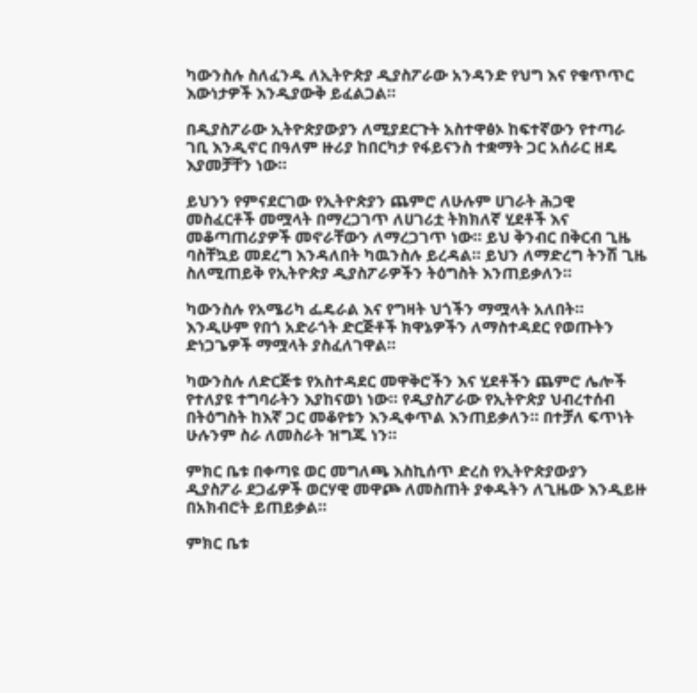ካውንስሉ ስለፈንዱ ለኢትዮጵያ ዲያስፖራው አንዳንድ የህግ እና የቁጥጥር እውነታዎች እንዲያውቅ ይፈልጋል።

በዲያስፖራው ኢትዮጵያውያን ለሚያደርጉት አስተዋፅኦ ከፍተኛውን የተጣራ ገቢ እንዲኖር በዓለም ዙሪያ ከበርካታ የፋይናንስ ተቋማት ጋር አሰራር ዘዴ እያመቻቸን ነው።

ይህንን የምናደርገው የኢትዮጵያን ጨምሮ ለሁሉም ሀገራት ሕጋዊ መስፈርቶች መሟላት በማረጋገጥ ለሀገሪቷ ትክክለኛ ሂደቶች እና መቆጣጠሪያዎች መኖራቸውን ለማረጋገጥ ነው። ይህ ቅንብር በቅርብ ጊዜ ባስቸኳይ መደረግ እንዳለበት ካዉንስሉ ይረዳል። ይህን ለማድረግ ትንሽ ጊዜ ስለሚጠይቅ የኢትዮጵያ ዲያስፖራዎችን ትዕግስት እንጠይቃለን።

ካውንስሉ የአሜሪካ ፌዴራል እና የግዛት ህጎችን ማሟላት አለበት። እንዲሁም የበጎ አድራጎት ድርጅቶች ክዋኔዎችን ለማስተዳደር የወጡትን ድነጋጌዎች ማሟላት ያስፈለገዋል።

ካውንስሉ ለድርጅቱ የአስተዳደር መዋቅሮችን እና ሂደቶችን ጨምሮ ሌሎች የተለያዩ ተግባራትን እያከናወነ ነው። የዲያስፖራው የኢትዮጵያ ህብረተሰብ በትዕግስት ከእኛ ጋር መቆየቱን እንዲቀጥል እንጠይቃለን። በተቻለ ፍጥነት ሁሉንም ስራ ለመስራት ዝግጁ ነን።

ምክር ቤቱ በቀጣዩ ወር መግለጫ እስኪሰጥ ድረስ የኢትዮጵያውያን ዲያስፖራ ደጋፊዎች ወርሃዊ መዋጮ ለመስጠት ያቀዱትን ለጊዜው እንዲይዙ በአክብሮት ይጠይቃል።

ምክር ቤቱ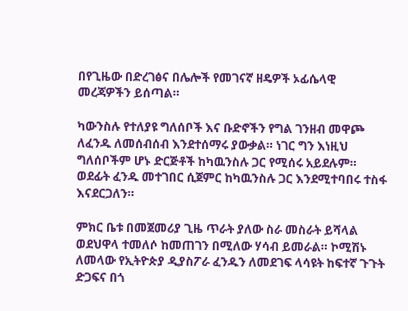በየጊዜው በድረገፅና በሌሎች የመገናኛ ዘዴዎች ኦፊሴላዊ መረጃዎችን ይሰጣል።

ካውንስሉ የተለያዩ ግለሰቦች እና ቡድኖችን የግል ገንዘብ መዋጮ ለፈንዱ ለመሰብሰብ እንደተሰማሩ ያውቃል። ነገር ግን እነዚህ ግለሰቦችም ሆኑ ድርጅቶች ከካዉንስሉ ጋር የሚሰሩ አይደሉም። ወደፊት ፈንዱ መተገበር ሲጀምር ከካዉንስሉ ጋር እንደሚተባበሩ ተስፋ እናደርጋለን።

ምክር ቤቱ በመጀመሪያ ጊዜ ጥራት ያለው ስራ መስራት ይሻላል ወደህዋላ ተመለሶ ከመጠገን በሚለው ሃሳብ ይመራል። ኮሚሽኑ ለመላው የኢትዮጵያ ዲያስፖራ ፈንዱን ለመደገፍ ላሳዩት ከፍተኛ ጉጉት ድጋፍና በጎ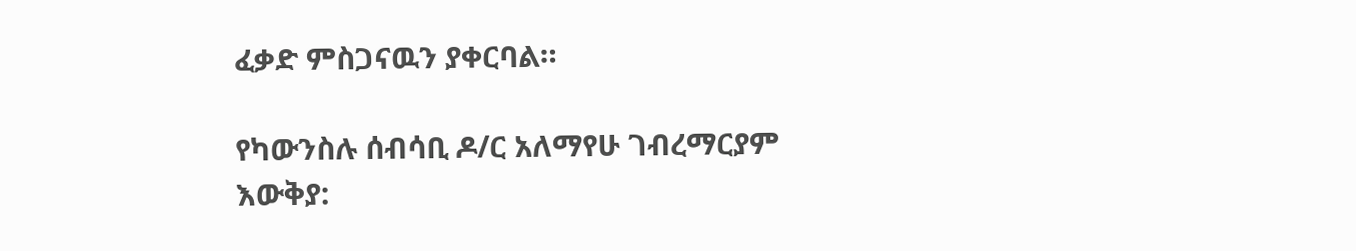ፈቃድ ምስጋናዉን ያቀርባል።

የካውንስሉ ሰብሳቢ ዶ/ር አለማየሁ ገብረማርያም
እውቅያ: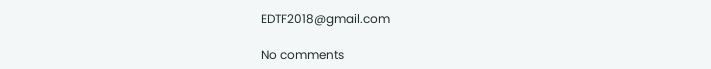EDTF2018@gmail.com

No comments